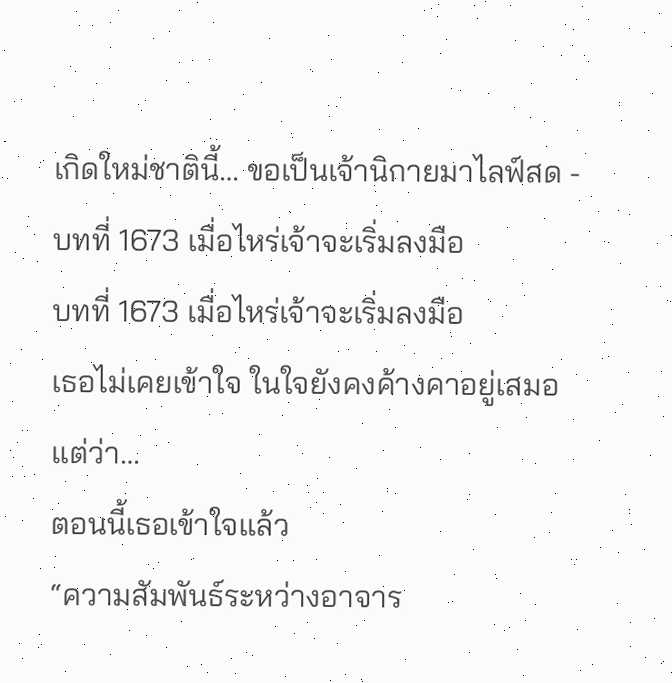เกิดใหม่ชาตินี้… ขอเป็นเจ้านิกายมาไลฟ์สด - บทที่ 1673 เมื่อไหร่เจ้าจะเริ่มลงมือ
บทที่ 1673 เมื่อไหร่เจ้าจะเริ่มลงมือ
เธอไม่เคยเข้าใจ ในใจยังคงค้างคาอยู่เสมอ
แต่ว่า…
ตอนนี้เธอเข้าใจแล้ว
“ความสัมพันธ์ระหว่างอาจาร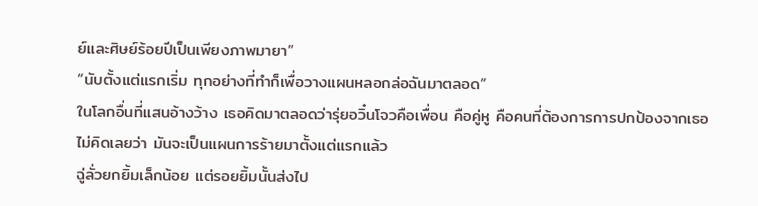ย์และศิษย์ร้อยปีเป็นเพียงภาพมายา”
“นับตั้งแต่แรกเริ่ม ทุกอย่างที่ทำก็เพื่อวางแผนหลอกล่อฉันมาตลอด”
ในโลกอื่นที่แสนอ้างว้าง เธอคิดมาตลอดว่ารุ่ยอวิ๋นโจวคือเพื่อน คือคู่หู คือคนที่ต้องการการปกป้องจากเธอ
ไม่คิดเลยว่า มันจะเป็นแผนการร้ายมาตั้งแต่แรกแล้ว
ฉู่ลั่วยกยิ้มเล็กน้อย แต่รอยยิ้มนั้นส่งไป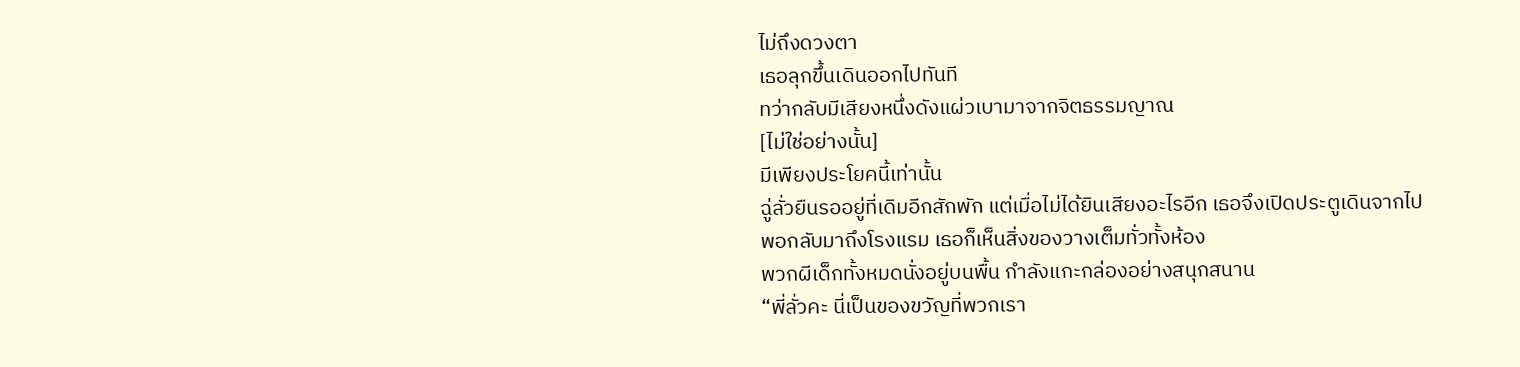ไม่ถึงดวงตา
เธอลุกขึ้นเดินออกไปทันที
ทว่ากลับมีเสียงหนึ่งดังแผ่วเบามาจากจิตธรรมญาณ
[ไม่ใช่อย่างนั้น]
มีเพียงประโยคนี้เท่านั้น
ฉู่ลั่วยืนรออยู่ที่เดิมอีกสักพัก แต่เมื่อไม่ได้ยินเสียงอะไรอีก เธอจึงเปิดประตูเดินจากไป
พอกลับมาถึงโรงแรม เธอก็เห็นสิ่งของวางเต็มทั่วทั้งห้อง
พวกผีเด็กทั้งหมดนั่งอยู่บนพื้น กำลังแกะกล่องอย่างสนุกสนาน
“พี่ลั่วคะ นี่เป็นของขวัญที่พวกเรา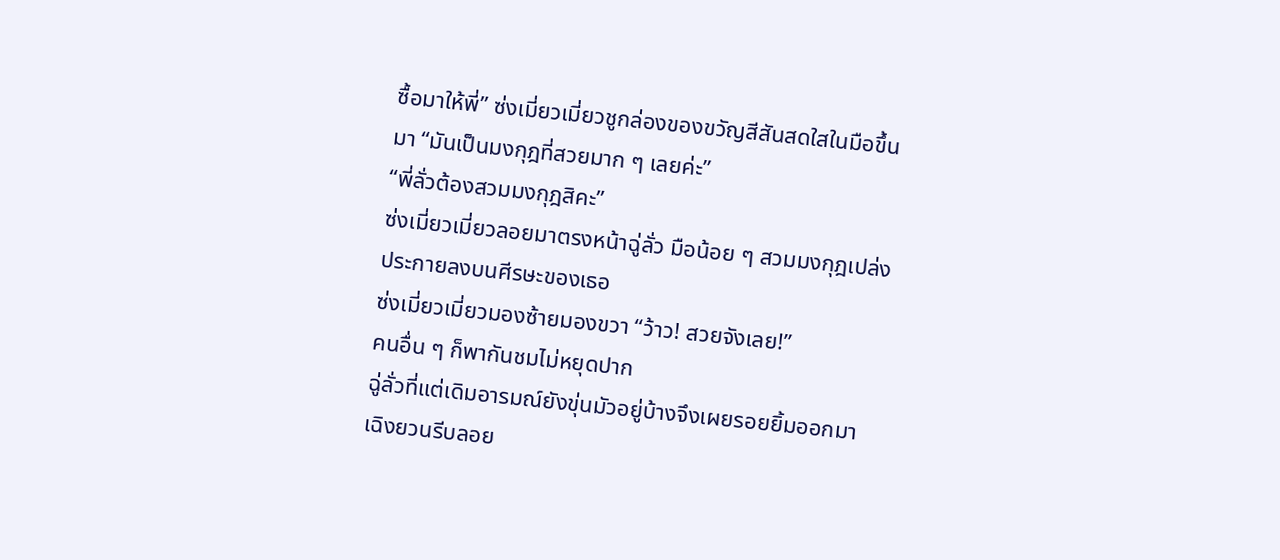ซื้อมาให้พี่” ซ่งเมี่ยวเมี่ยวชูกล่องของขวัญสีสันสดใสในมือขึ้นมา “มันเป็นมงกุฎที่สวยมาก ๆ เลยค่ะ”
“พี่ลั่วต้องสวมมงกุฎสิคะ”
ซ่งเมี่ยวเมี่ยวลอยมาตรงหน้าฉู่ลั่ว มือน้อย ๆ สวมมงกุฎเปล่งประกายลงบนศีรษะของเธอ
ซ่งเมี่ยวเมี่ยวมองซ้ายมองขวา “ว้าว! สวยจังเลย!”
คนอื่น ๆ ก็พากันชมไม่หยุดปาก
ฉู่ลั่วที่แต่เดิมอารมณ์ยังขุ่นมัวอยู่บ้างจึงเผยรอยยิ้มออกมา
เฉิงยวนรีบลอย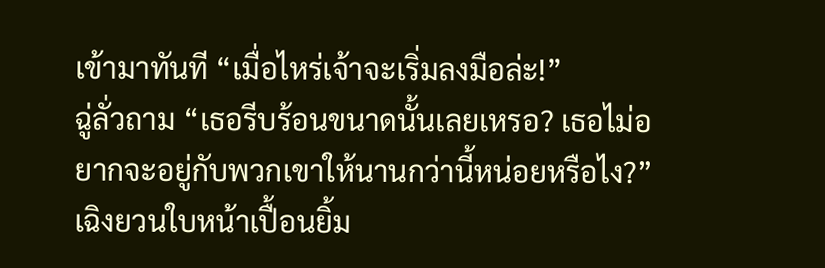เข้ามาทันที “เมื่อไหร่เจ้าจะเริ่มลงมือล่ะ!”
ฉู่ลั่วถาม “เธอรีบร้อนขนาดนั้นเลยเหรอ? เธอไม่อยากจะอยู่กับพวกเขาให้นานกว่านี้หน่อยหรือไง?”
เฉิงยวนใบหน้าเปื้อนยิ้ม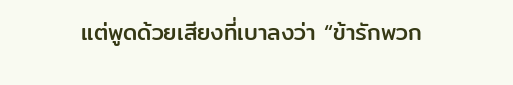แต่พูดด้วยเสียงที่เบาลงว่า “ข้ารักพวก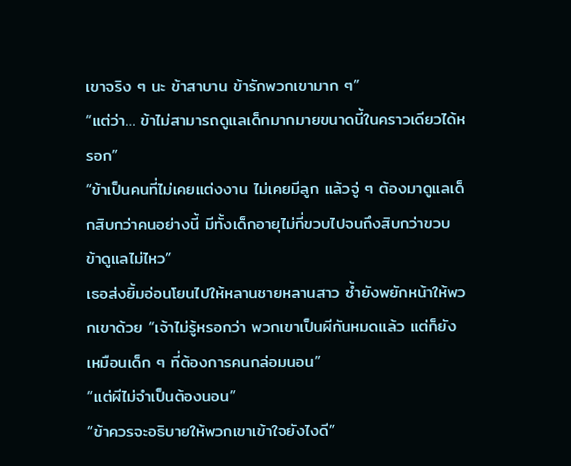เขาจริง ๆ นะ ข้าสาบาน ข้ารักพวกเขามาก ๆ”
“แต่ว่า… ข้าไม่สามารถดูแลเด็กมากมายขนาดนี้ในคราวเดียวได้หรอก”
“ข้าเป็นคนที่ไม่เคยแต่งงาน ไม่เคยมีลูก แล้วจู่ ๆ ต้องมาดูแลเด็กสิบกว่าคนอย่างนี้ มีทั้งเด็กอายุไม่กี่ขวบไปจนถึงสิบกว่าขวบ ข้าดูแลไม่ไหว”
เธอส่งยิ้มอ่อนโยนไปให้หลานชายหลานสาว ซ้ำยังพยักหน้าให้พวกเขาด้วย “เจ้าไม่รู้หรอกว่า พวกเขาเป็นผีกันหมดแล้ว แต่ก็ยังเหมือนเด็ก ๆ ที่ต้องการคนกล่อมนอน”
“แต่ผีไม่จำเป็นต้องนอน”
“ข้าควรจะอธิบายให้พวกเขาเข้าใจยังไงดี”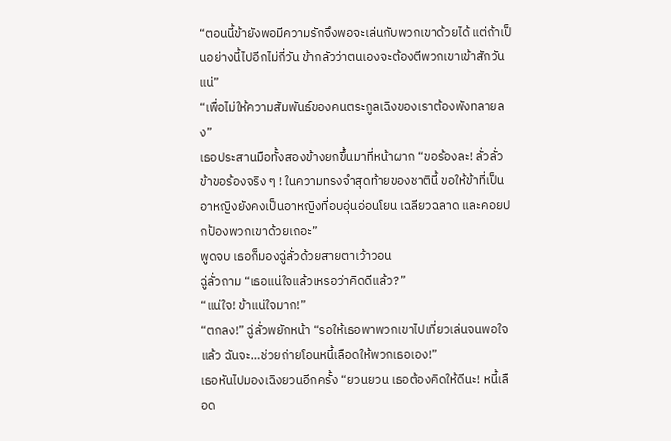“ตอนนี้ข้ายังพอมีความรักจึงพอจะเล่นกับพวกเขาด้วยได้ แต่ถ้าเป็นอย่างนี้ไปอีกไม่กี่วัน ข้ากลัวว่าตนเองจะต้องตีพวกเขาเข้าสักวันแน่”
“เพื่อไม่ให้ความสัมพันธ์ของคนตระกูลเฉิงของเราต้องพังทลายลง”
เธอประสานมือทั้งสองข้างยกขึ้นมาที่หน้าผาก “ขอร้องละ! ลั่วลั่ว ข้าขอร้องจริง ๆ ! ในความทรงจำสุดท้ายของชาตินี้ ขอให้ข้าที่เป็นอาหญิงยังคงเป็นอาหญิงที่อบอุ่นอ่อนโยน เฉลียวฉลาด และคอยปกป้องพวกเขาด้วยเถอะ”
พูดจบ เธอก็มองฉู่ลั่วด้วยสายตาเว้าวอน
ฉู่ลั่วถาม “เธอแน่ใจแล้วเหรอว่าคิดดีแล้ว?”
“แน่ใจ! ข้าแน่ใจมาก!”
“ตกลง!” ฉู่ลั่วพยักหน้า “รอให้เธอพาพวกเขาไปเที่ยวเล่นจนพอใจแล้ว ฉันจะ…ช่วยถ่ายโอนหนี้เลือดให้พวกเธอเอง!”
เธอหันไปมองเฉิงยวนอีกครั้ง “ยวนยวน เธอต้องคิดให้ดีนะ! หนี้เลือด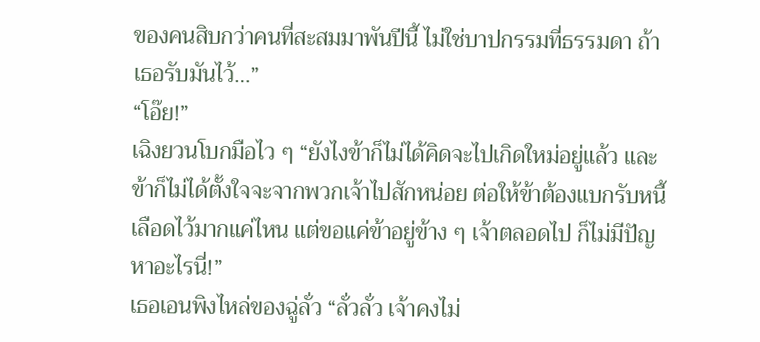ของคนสิบกว่าคนที่สะสมมาพันปีนี้ ไม่ใช่บาปกรรมที่ธรรมดา ถ้าเธอรับมันไว้…”
“โอ๊ย!”
เฉิงยวนโบกมือไว ๆ “ยังไงข้าก็ไม่ได้คิดจะไปเกิดใหม่อยู่แล้ว และข้าก็ไม่ได้ตั้งใจจะจากพวกเจ้าไปสักหน่อย ต่อให้ข้าต้องแบกรับหนี้เลือดไว้มากแค่ไหน แต่ขอแค่ข้าอยู่ข้าง ๆ เจ้าตลอดไป ก็ไม่มีปัญหาอะไรนี่!”
เธอเอนพิงไหล่ของฉู่ลั่ว “ลั่วลั่ว เจ้าคงไม่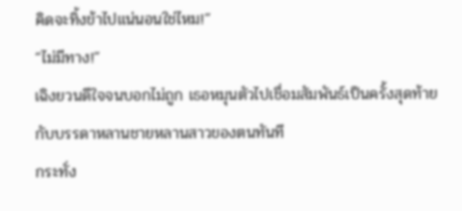คิดจะทิ้งข้าไปแน่นอนใช่ไหม!”
“ไม่มีทาง!”
เฉิงยวนดีใจจนบอกไม่ถูก เธอหมุนตัวไปเชื่อมสัมพันธ์เป็นครั้งสุดท้ายกับบรรดาหลานชายหลานสาวของตนทันที
กระทั่ง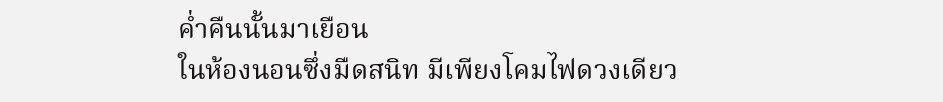ค่ำคืนนั้นมาเยือน
ในห้องนอนซึ่งมืดสนิท มีเพียงโคมไฟดวงเดียว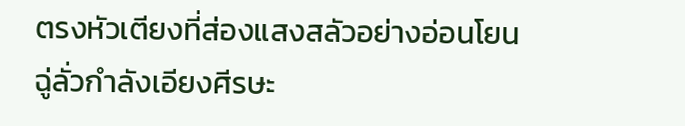ตรงหัวเตียงที่ส่องแสงสลัวอย่างอ่อนโยน
ฉู่ลั่วกำลังเอียงศีรษะ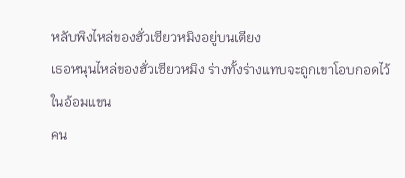หลับพิงไหล่ของฮั่วเซียวหมิงอยู่บนเตียง
เธอหนุนไหล่ของฮั่วเซียวหมิง ร่างทั้งร่างแทบจะถูกเขาโอบกอดไว้ในอ้อมแขน
คน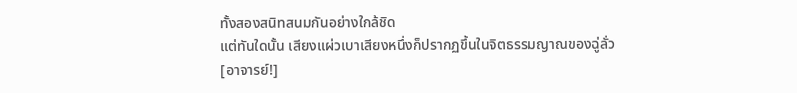ทั้งสองสนิทสนมกันอย่างใกล้ชิด
แต่ทันใดนั้น เสียงแผ่วเบาเสียงหนึ่งก็ปรากฏขึ้นในจิตธรรมญาณของฉู่ลั่ว
[อาจารย์!]